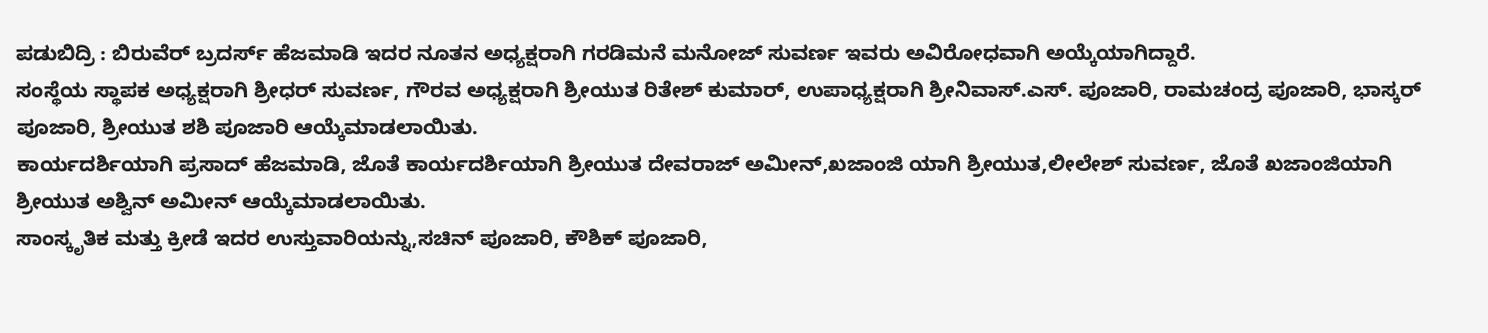ಪಡುಬಿದ್ರಿ : ಬಿರುವೆರ್ ಬ್ರದರ್ಸ್ ಹೆಜಮಾಡಿ ಇದರ ನೂತನ ಅಧ್ಯಕ್ಷರಾಗಿ ಗರಡಿಮನೆ ಮನೋಜ್ ಸುವರ್ಣ ಇವರು ಅವಿರೋಧವಾಗಿ ಅಯ್ಕೆಯಾಗಿದ್ದಾರೆ.
ಸಂಸ್ಥೆಯ ಸ್ಥಾಪಕ ಅಧ್ಯಕ್ಷರಾಗಿ ಶ್ರೀಧರ್ ಸುವರ್ಣ, ಗೌರವ ಅಧ್ಯಕ್ಷರಾಗಿ ಶ್ರೀಯುತ ರಿತೇಶ್ ಕುಮಾರ್, ಉಪಾಧ್ಯಕ್ಷರಾಗಿ ಶ್ರೀನಿವಾಸ್.ಎಸ್. ಪೂಜಾರಿ, ರಾಮಚಂದ್ರ ಪೂಜಾರಿ, ಭಾಸ್ಕರ್ ಪೂಜಾರಿ, ಶ್ರೀಯುತ ಶಶಿ ಪೂಜಾರಿ ಆಯ್ಕೆಮಾಡಲಾಯಿತು.
ಕಾರ್ಯದರ್ಶಿಯಾಗಿ ಪ್ರಸಾದ್ ಹೆಜಮಾಡಿ, ಜೊತೆ ಕಾರ್ಯದರ್ಶಿಯಾಗಿ ಶ್ರೀಯುತ ದೇವರಾಜ್ ಅಮೀನ್,ಖಜಾಂಜಿ ಯಾಗಿ ಶ್ರೀಯುತ,ಲೀಲೇಶ್ ಸುವರ್ಣ, ಜೊತೆ ಖಜಾಂಜಿಯಾಗಿ ಶ್ರೀಯುತ ಅಶ್ವಿನ್ ಅಮೀನ್ ಆಯ್ಕೆಮಾಡಲಾಯಿತು.
ಸಾಂಸ್ಕೃತಿಕ ಮತ್ತು ಕ್ರೀಡೆ ಇದರ ಉಸ್ತುವಾರಿಯನ್ನು,ಸಚಿನ್ ಪೂಜಾರಿ, ಕೌಶಿಕ್ ಪೂಜಾರಿ,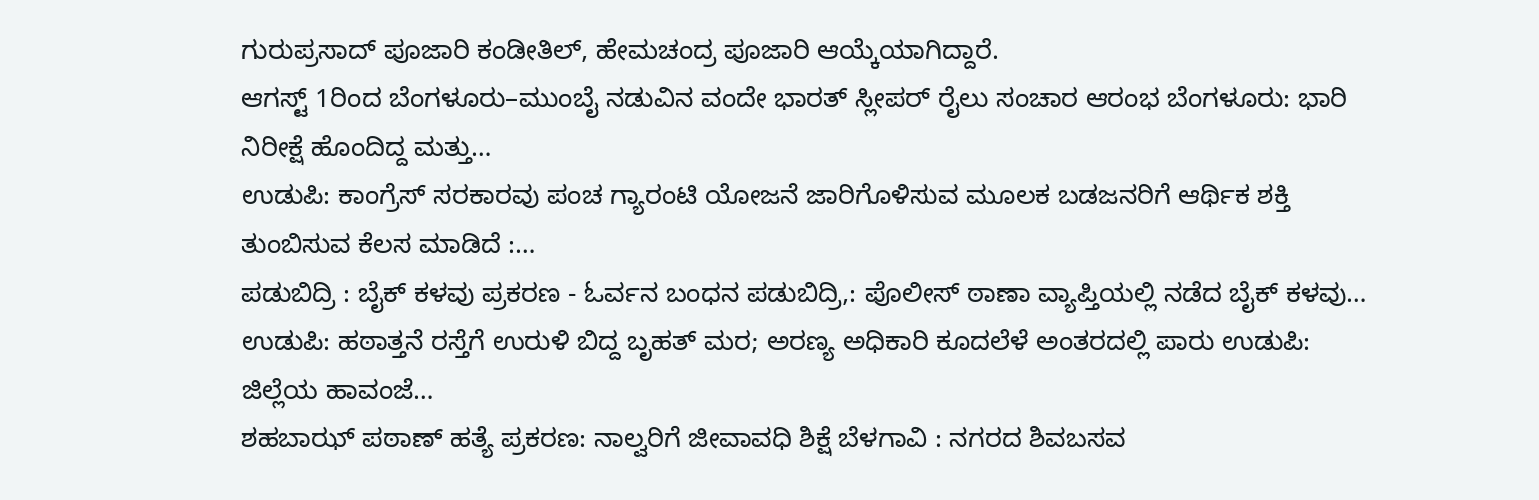ಗುರುಪ್ರಸಾದ್ ಪೂಜಾರಿ ಕಂಡೀತಿಲ್, ಹೇಮಚಂದ್ರ ಪೂಜಾರಿ ಆಯ್ಕೆಯಾಗಿದ್ದಾರೆ.
ಆಗಸ್ಟ್ 1ರಿಂದ ಬೆಂಗಳೂರು–ಮುಂಬೈ ನಡುವಿನ ವಂದೇ ಭಾರತ್ ಸ್ಲೀಪರ್ ರೈಲು ಸಂಚಾರ ಆರಂಭ ಬೆಂಗಳೂರು: ಭಾರಿ ನಿರೀಕ್ಷೆ ಹೊಂದಿದ್ದ ಮತ್ತು…
ಉಡುಪಿ: ಕಾಂಗ್ರೆಸ್ ಸರಕಾರವು ಪಂಚ ಗ್ಯಾರಂಟಿ ಯೋಜನೆ ಜಾರಿಗೊಳಿಸುವ ಮೂಲಕ ಬಡಜನರಿಗೆ ಆರ್ಥಿಕ ಶಕ್ತಿ ತುಂಬಿಸುವ ಕೆಲಸ ಮಾಡಿದೆ :…
ಪಡುಬಿದ್ರಿ : ಬೈಕ್ ಕಳವು ಪ್ರಕರಣ - ಓರ್ವನ ಬಂಧನ ಪಡುಬಿದ್ರಿ,: ಪೊಲೀಸ್ ಠಾಣಾ ವ್ಯಾಪ್ತಿಯಲ್ಲಿ ನಡೆದ ಬೈಕ್ ಕಳವು…
ಉಡುಪಿ: ಹಠಾತ್ತನೆ ರಸ್ತೆಗೆ ಉರುಳಿ ಬಿದ್ದ ಬೃಹತ್ ಮರ; ಅರಣ್ಯ ಅಧಿಕಾರಿ ಕೂದಲೆಳೆ ಅಂತರದಲ್ಲಿ ಪಾರು ಉಡುಪಿ: ಜಿಲ್ಲೆಯ ಹಾವಂಜೆ…
ಶಹಬಾಝ್ ಪಠಾಣ್ ಹತ್ಯೆ ಪ್ರಕರಣ: ನಾಲ್ವರಿಗೆ ಜೀವಾವಧಿ ಶಿಕ್ಷೆ ಬೆಳಗಾವಿ : ನಗರದ ಶಿವಬಸವ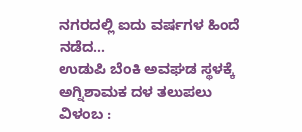ನಗರದಲ್ಲಿ ಐದು ವರ್ಷಗಳ ಹಿಂದೆ ನಡೆದ…
ಉಡುಪಿ ಬೆಂಕಿ ಅವಘಡ ಸ್ಥಳಕ್ಕೆ ಅಗ್ನಿಶಾಮಕ ದಳ ತಲುಪಲು ವಿಳಂಬ :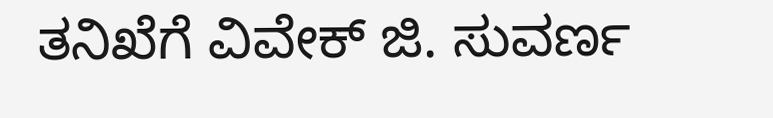ತನಿಖೆಗೆ ವಿವೇಕ್ ಜಿ. ಸುವರ್ಣ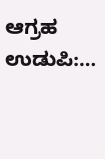ಆಗ್ರಹ ಉಡುಪಿ:…